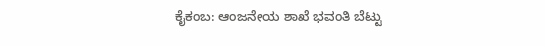ಕೈಕಂಬ: ಆಂಜನೇಯ ಶಾಖೆ ಭವಂತಿ ಬೆಟ್ಟು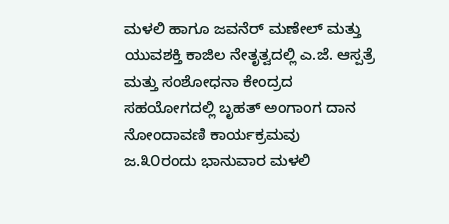ಮಳಲಿ ಹಾಗೂ ಜವನೆರ್ ಮಣೇಲ್ ಮತ್ತು ಯುವಶಕ್ತಿ ಕಾಜಿಲ ನೇತೃತ್ವದಲ್ಲಿ ಎ.ಜೆ. ಆಸ್ಪತ್ರೆ ಮತ್ತು ಸಂಶೋಧನಾ ಕೇಂದ್ರದ ಸಹಯೋಗದಲ್ಲಿ ಬೃಹತ್ ಅಂಗಾಂಗ ದಾನ ನೋಂದಾವಣಿ ಕಾರ್ಯಕ್ರಮವು ಜ.೩೦ರಂದು ಭಾನುವಾರ ಮಳಲಿ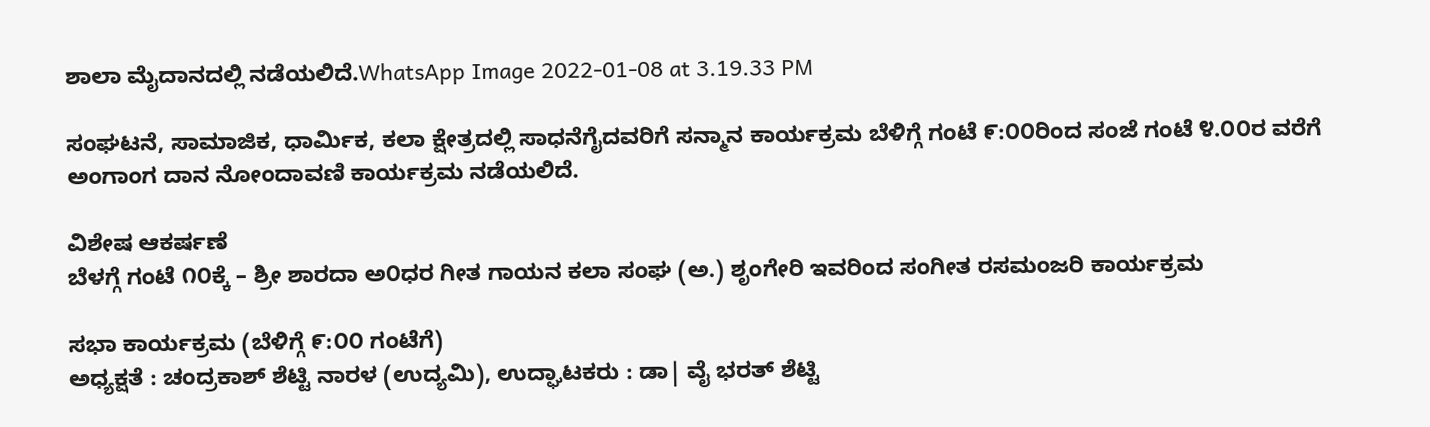ಶಾಲಾ ಮೈದಾನದಲ್ಲಿ ನಡೆಯಲಿದೆ.WhatsApp Image 2022-01-08 at 3.19.33 PM

ಸಂಘಟನೆ, ಸಾಮಾಜಿಕ, ಧಾರ್ಮಿಕ, ಕಲಾ ಕ್ಷೇತ್ರದಲ್ಲಿ ಸಾಧನೆಗೈದವರಿಗೆ ಸನ್ಮಾನ ಕಾರ್ಯಕ್ರಮ ಬೆಳಿಗ್ಗೆ ಗಂಟೆ ೯:೦೦ರಿಂದ ಸಂಜೆ ಗಂಟೆ ೪.೦೦ರ ವರೆಗೆ ಅಂಗಾಂಗ ದಾನ ನೋಂದಾವಣಿ ಕಾರ್ಯಕ್ರಮ ನಡೆಯಲಿದೆ.

ವಿಶೇಷ ಆಕರ್ಷಣೆ
ಬೆಳಗ್ಗೆ ಗಂಟೆ ೧೦ಕ್ಕೆ – ಶ್ರೀ ಶಾರದಾ ಅ೦ಧರ ಗೀತ ಗಾಯನ ಕಲಾ ಸಂಘ (ಅ.) ಶೃಂಗೇರಿ ಇವರಿಂದ ಸಂಗೀತ ರಸಮಂಜರಿ ಕಾರ್ಯಕ್ರಮ

ಸಭಾ ಕಾರ್ಯಕ್ರಮ (ಬೆಳಿಗ್ಗೆ ೯:೦೦ ಗಂಟೆಗೆ)
ಅಧ್ಯಕ್ಷತೆ : ಚಂದ್ರಕಾಶ್ ಶೆಟ್ಟಿ ನಾರಳ (ಉದ್ಯಮಿ), ಉದ್ಘಾಟಕರು : ಡಾ| ವೈ ಭರತ್ ಶೆಟ್ಟಿ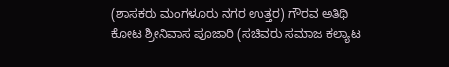(ಶಾಸಕರು ಮಂಗಳೂರು ನಗರ ಉತ್ತರ) ಗೌರವ ಅತಿಥಿ ಕೋಟ ಶ್ರೀನಿವಾಸ ಪೂಜಾರಿ (ಸಚಿವರು ಸಮಾಜ ಕಲ್ಯಾಟ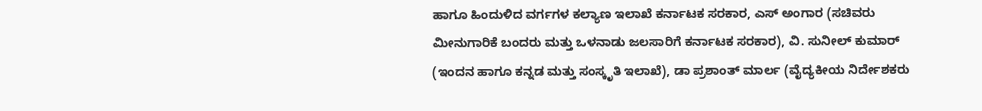ಹಾಗೂ ಹಿಂದುಳಿದ ವರ್ಗಗಳ ಕಲ್ಯಾಣ ಇಲಾಖೆ ಕರ್ನಾಟಕ ಸರಕಾರ, ಎಸ್ ಅಂಗಾರ (ಸಚಿವರು ಮೀನುಗಾರಿಕೆ ಬಂದರು ಮತ್ತು ಒಳನಾಡು ಜಲಸಾರಿಗೆ ಕರ್ನಾಟಕ ಸರಕಾರ), ವಿ. ಸುನೀಲ್ ಕುಮಾರ್ (ಇಂದನ ಹಾಗೂ ಕನ್ನಡ ಮತ್ತು ಸಂಸ್ಕೃತಿ ಇಲಾಖೆ), ಡಾ ಪ್ರಶಾಂತ್ ಮಾರ್ಲ (ವೈದ್ಯಕೀಯ ನಿರ್ದೇಶಕರು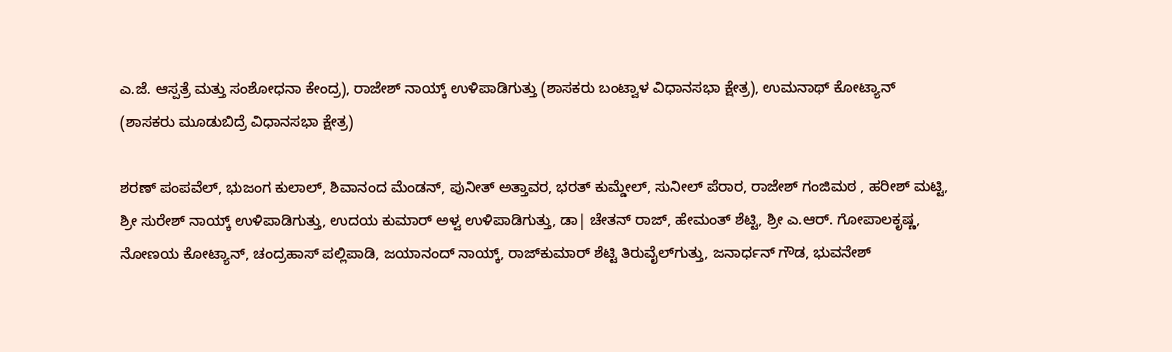ಎ.ಜೆ. ಆಸ್ಪತ್ರೆ ಮತ್ತು ಸಂಶೋಧನಾ ಕೇಂದ್ರ), ರಾಜೇಶ್ ನಾಯ್ಕ್ ಉಳಿಪಾಡಿಗುತ್ತು (ಶಾಸಕರು ಬಂಟ್ವಾಳ ವಿಧಾನಸಭಾ ಕ್ಷೇತ್ರ), ಉಮನಾಥ್ ಕೋಟ್ಯಾನ್ (ಶಾಸಕರು ಮೂಡುಬಿದ್ರೆ ವಿಧಾನಸಭಾ ಕ್ಷೇತ್ರ)

ಶರಣ್ ಪಂಪವೆಲ್, ಭುಜಂಗ ಕುಲಾಲ್, ಶಿವಾನಂದ ಮೆಂಡನ್, ಪುನೀತ್ ಅತ್ತಾವರ, ಭರತ್ ಕುಮ್ಡೇಲ್, ಸುನೀಲ್ ಪೆರಾರ, ರಾಜೇಶ್ ಗಂಜಿಮಠ , ಹರೀಶ್ ಮಟ್ಟಿ, ಶ್ರೀ ಸುರೇಶ್ ನಾಯ್ಕ್ ಉಳಿಪಾಡಿಗುತ್ತು, ಉದಯ ಕುಮಾರ್ ಅಳ್ವ ಉಳಿಪಾಡಿಗುತ್ತು, ಡಾ| ಚೇತನ್ ರಾಜ್, ಹೇಮಂತ್ ಶೆಟ್ಟಿ, ಶ್ರೀ ಎ.ಆರ್. ಗೋಪಾಲಕೃಷ್ಣ, ನೋಣಯ ಕೋಟ್ಯಾನ್, ಚಂದ್ರಹಾಸ್ ಪಲ್ಲಿಪಾಡಿ, ಜಯಾನಂದ್ ನಾಯ್ಕ್, ರಾಜ್‌ಕುಮಾರ್ ಶೆಟ್ಟಿ ತಿರುವೈಲ್‌ಗುತ್ತು, ಜನಾರ್ಧನ್ ಗೌಡ, ಭುವನೇಶ್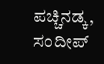ಪಚ್ಚಿನಡ್ಕ, ಸಂದೀಪ್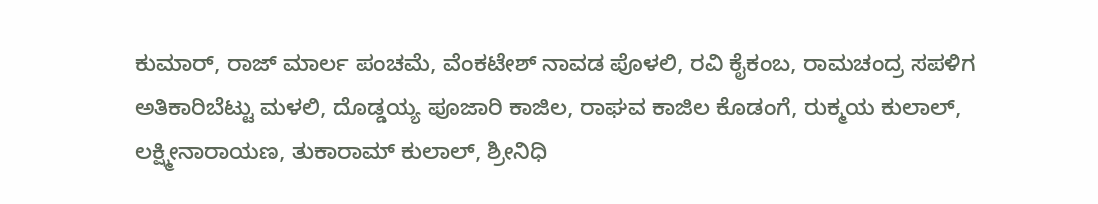ಕುಮಾರ್, ರಾಜ್ ಮಾರ್ಲ ಪಂಚಮೆ, ವೆಂಕಟೇಶ್ ನಾವಡ ಪೊಳಲಿ, ರವಿ ಕೈಕಂಬ, ರಾಮಚಂದ್ರ ಸಪಳಿಗ ಅತಿಕಾರಿಬೆಟ್ಟು ಮಳಲಿ, ದೊಡ್ಡಯ್ಯ ಪೂಜಾರಿ ಕಾಜಿಲ, ರಾಘವ ಕಾಜಿಲ ಕೊಡಂಗೆ, ರುಕ್ಮಯ ಕುಲಾಲ್, ಲಕ್ಷ್ಮೀನಾರಾಯಣ, ತುಕಾರಾಮ್ ಕುಲಾಲ್, ಶ್ರೀನಿಧಿ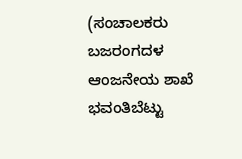(ಸಂಚಾಲಕರು ಬಜರಂಗದಳ ಆಂಜನೇಯ ಶಾಖೆ ಭವಂತಿಬೆಟ್ಟು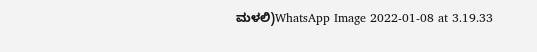ಮಳಲಿ)WhatsApp Image 2022-01-08 at 3.19.33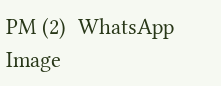PM (2)  WhatsApp Image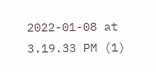2022-01-08 at 3.19.33 PM (1)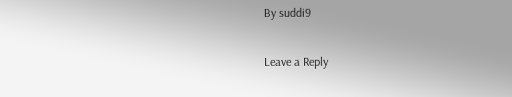By suddi9

Leave a Reply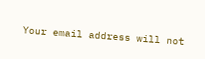Your email address will not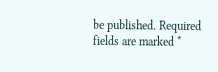be published. Required fields are marked *